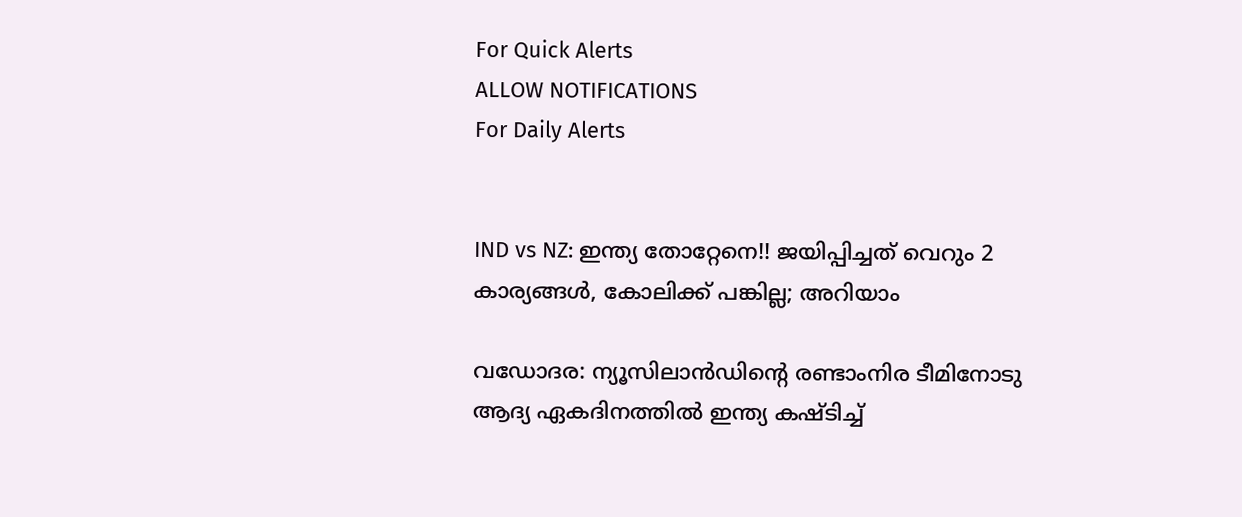For Quick Alerts
ALLOW NOTIFICATIONS
For Daily Alerts


IND vs NZ: ഇന്ത്യ തോറ്റേനെ!! ജയിപ്പിച്ചത് വെറും 2 കാര്യങ്ങള്‍, കോലിക്ക് പങ്കില്ല; അറിയാം

വഡോദര: ന്യൂസിലാന്‍ഡിന്റെ രണ്ടാംനിര ടീമിനോടു ആദ്യ ഏകദിനത്തില്‍ ഇന്ത്യ കഷ്ടിച്ച്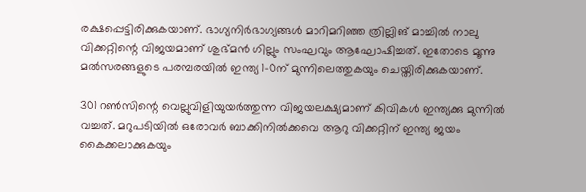രക്ഷപ്പെട്ടിരിക്കുകയാണ്. ഭാഗ്യനിര്‍ഭാഗ്യങ്ങള്‍ മാറിമറിഞ്ഞ ത്രില്ലിങ് മാച്ചില്‍ നാലു വിക്കറ്റിന്റെ വിജയമാണ് ശുഭ്മന്‍ ഗില്ലും സംഘവും ആഘോഷിച്ചത്. ഇതോടെ മൂന്നു മല്‍സരങ്ങളുടെ പരമ്പരയില്‍ ഇന്ത്യ 1-0ന് മുന്നിലെത്തുകയും ചെയ്തിരിക്കുകയാണ്.

301 റണ്‍സിന്റെ വെല്ലുവിളിയുയര്‍ത്തുന്ന വിജയലക്ഷ്യമാണ് കിവികള്‍ ഇന്ത്യക്കു മുന്നില്‍ വച്ചത്. മറുപടിയില്‍ ഒരോവര്‍ ബാക്കിനില്‍ക്കവെ ആറു വിക്കറ്റിന് ഇന്ത്യ ജയം കൈക്കലാക്കുകയും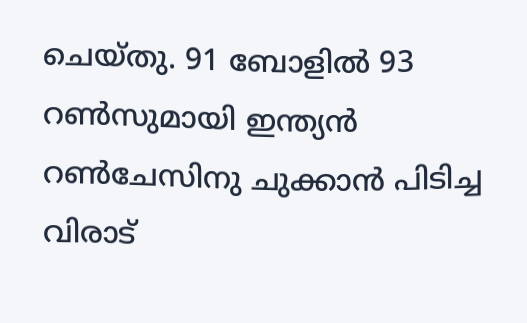ചെയ്തു. 91 ബോളില്‍ 93 റണ്‍സുമായി ഇന്ത്യന്‍ റണ്‍ചേസിനു ചുക്കാന്‍ പിടിച്ച വിരാട്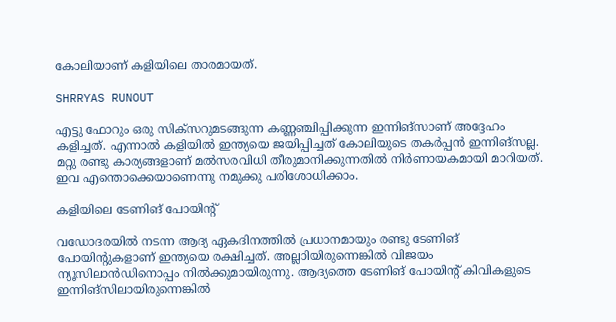കോലിയാണ് കളിയിലെ താരമായത്.

SHRRYAS RUNOUT

എട്ടു ഫോറും ഒരു സിക്‌സറുമടങ്ങുന്ന കണ്ണഞ്ചിപ്പിക്കുന്ന ഇന്നിങ്‌സാണ് അദ്ദേഹം കളിച്ചത്. എന്നാല്‍ കളിയില്‍ ഇന്ത്യയെ ജയിപ്പിച്ചത് കോലിയുടെ തകര്‍പ്പന്‍ ഇന്നിങ്‌സല്ല. മറ്റു രണ്ടു കാര്യങ്ങളാണ് മല്‍സരവിധി തീരുമാനിക്കുന്നതില്‍ നിര്‍ണായകമായി മാറിയത്. ഇവ എന്തൊക്കെയാണെന്നു നമുക്കു പരിശോധിക്കാം.

കളിയിലെ ടേണിങ് പോയിന്റ്

വഡോദരയില്‍ നടന്ന ആദ്യ ഏകദിനത്തില്‍ പ്രധാനമായും രണ്ടു ടേണിങ് പോയിന്റുകളാണ് ഇന്ത്യയെ രക്ഷിച്ചത്. അല്ലാിയിരുന്നെങ്കില്‍ വിജയം ന്യൂസിലാന്‍ഡിനൊപ്പം നില്‍ക്കുമായിരുന്നു. ആദ്യത്തെ ടേണിങ് പോയിന്റ് കിവികളുടെ ഇന്നിങ്‌സിലായിരുന്നെങ്കില്‍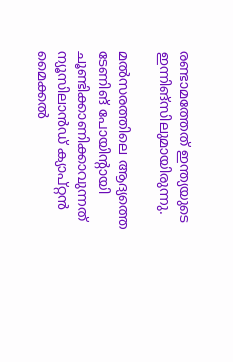രണ്ടാമത്തേത് ഇന്ത്യയുടെ ഇന്നിങ്‌സിലുമായിരുന്നു.

മല്‍സരത്തിലെ ആദ്യത്തെ ടേണിങ് പോയിന്റായി ചൂണ്ടിക്കാണിക്കാവുന്നത് ന്യൂസിലാന്‍ഡ് ക്യാപ്റ്റന്‍ മൈക്കല്‍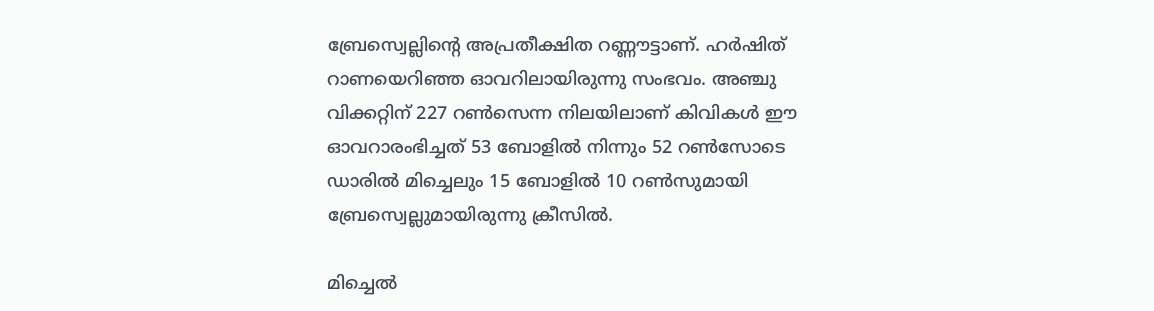ബ്രേസ്വെല്ലിന്റെ അപ്രതീക്ഷിത റണ്ണൗട്ടാണ്. ഹര്‍ഷിത് റാണയെറിഞ്ഞ ഓവറിലായിരുന്നു സംഭവം. അഞ്ചു വിക്കറ്റിന് 227 റണ്‍സെന്ന നിലയിലാണ് കിവികള്‍ ഈ ഓവറാരംഭിച്ചത് 53 ബോളില്‍ നിന്നും 52 റണ്‍സോടെ ഡാരില്‍ മിച്ചെലും 15 ബോളില്‍ 10 റണ്‍സുമായി ബ്രേസ്വെല്ലുമായിരുന്നു ക്രീസില്‍.

മിച്ചെല്‍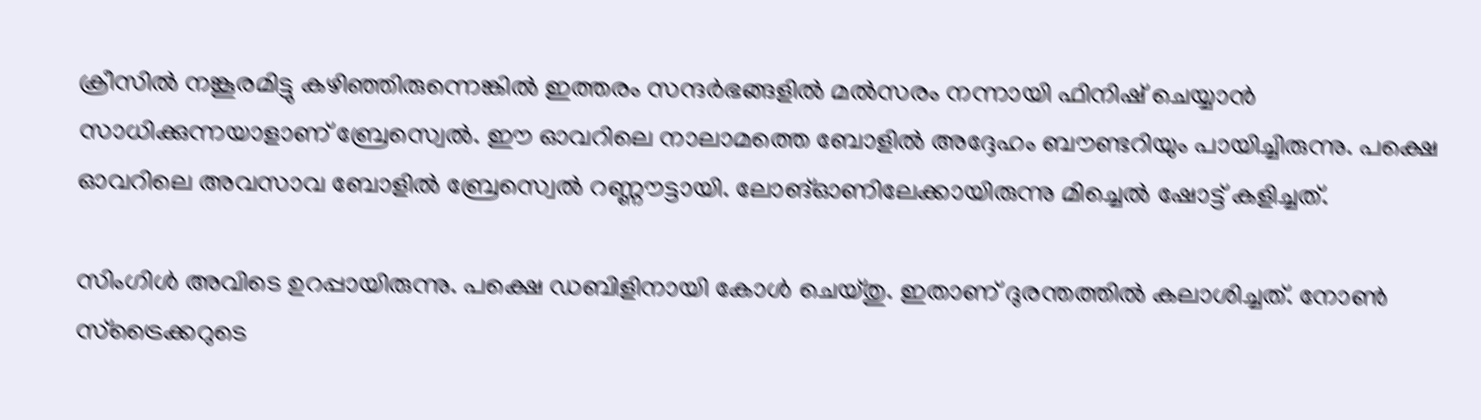ക്രീസില്‍ നങ്കൂരമിട്ടു കഴിഞ്ഞിരുന്നെങ്കില്‍ ഇത്തരം സന്ദര്‍ഭങ്ങളില്‍ മല്‍സരം നന്നായി ഫിനിഷ് ചെയ്യാന്‍ സാധിക്കുന്നയാളാണ് ബ്രേസ്വെല്‍. ഈ ഓവറിലെ നാലാമത്തെ ബോളില്‍ അദ്ദേഹം ബൗണ്ടറിയും പായിച്ചിരുന്നു. പക്ഷെ ഓവറിലെ അവസാവ ബോളില്‍ ബ്രേസ്വെല്‍ റണ്ണൗട്ടായി. ലോങ്ഓണിലേക്കായിരുന്നു മിച്ചെല്‍ ഷോട്ട് കളിച്ചത്.

സിംഗിള്‍ അവിടെ ഉറപ്പായിരുന്നു. പക്ഷെ ഡബിളിനായി കോള്‍ ചെയ്തു. ഇതാണ് ദുരന്തത്തില്‍ കലാശിച്ചത്. നോണ്‍ സ്‌ട്രൈക്കറുടെ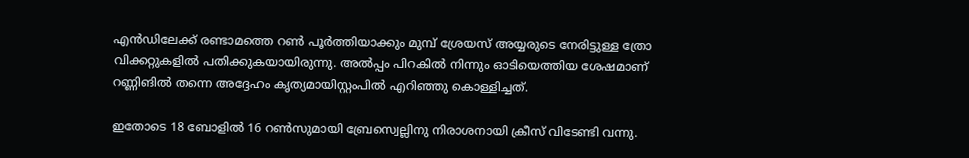എന്‍ഡിലേക്ക് രണ്ടാമത്തെ റണ്‍ പൂര്‍ത്തിയാക്കും മുമ്പ് ശ്രേയസ് അയ്യരുടെ നേരിട്ടുള്ള ത്രോ വിക്കറ്റുകളില്‍ പതിക്കുകയായിരുന്നു. അല്‍പ്പം പിറകില്‍ നിന്നും ഓടിയെത്തിയ ശേഷമാണ് റണ്ണിങില്‍ തന്നെ അദ്ദേഹം കൃത്യമായിസ്റ്റംപില്‍ എറിഞ്ഞു കൊള്ളിച്ചത്.

ഇതോടെ 18 ബോളില്‍ 16 റണ്‍സുമായി ബ്രേസ്വെല്ലിനു നിരാശനായി ക്രീസ് വിടേണ്ടി വന്നു.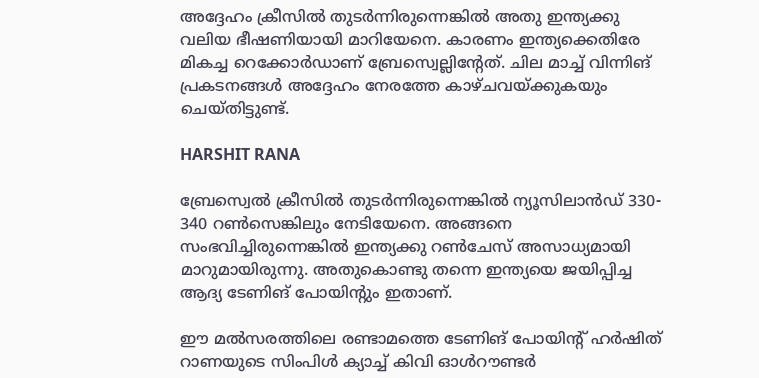അദ്ദേഹം ക്രീസില്‍ തുടര്‍ന്നിരുന്നെങ്കില്‍ അതു ഇന്ത്യക്കു വലിയ ഭീഷണിയായി മാറിയേനെ. കാരണം ഇന്ത്യക്കെതിരേ മികച്ച റെക്കോര്‍ഡാണ് ബ്രേസ്വെല്ലിന്റേത്. ചില മാച്ച് വിന്നിങ് പ്രകടനങ്ങള്‍ അദ്ദേഹം നേരത്തേ കാഴ്ചവയ്ക്കുകയും ചെയ്തിട്ടുണ്ട്.

HARSHIT RANA

ബ്രേസ്വെല്‍ ക്രീസില്‍ തുടര്‍ന്നിരുന്നെങ്കില്‍ ന്യൂസിലാന്‍ഡ് 330- 340 റണ്‍സെങ്കിലും നേടിയേനെ. അങ്ങനെ സംഭവിച്ചിരുന്നെങ്കില്‍ ഇന്ത്യക്കു റണ്‍ചേസ് അസാധ്യമായി മാറുമായിരുന്നു. അതുകൊണ്ടു തന്നെ ഇന്ത്യയെ ജയിപ്പിച്ച ആദ്യ ടേണിങ് പോയിന്റും ഇതാണ്.

ഈ മല്‍സരത്തിലെ രണ്ടാമത്തെ ടേണിങ് പോയിന്റ് ഹര്‍ഷിത് റാണയുടെ സിംപിള്‍ ക്യാച്ച് കിവി ഓള്‍റൗണ്ടര്‍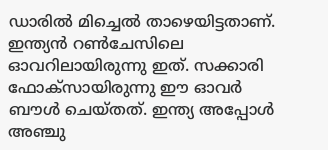ഡാരില്‍ മിച്ചെല്‍ താഴെയിട്ടതാണ്. ഇന്ത്യന്‍ റണ്‍ചേസിലെ ഓവറിലായിരുന്നു ഇത്. സക്കാരി ഫോക്‌സായിരുന്നു ഈ ഓവര്‍ ബൗള്‍ ചെയ്തത്. ഇന്ത്യ അപ്പോള്‍ അഞ്ചു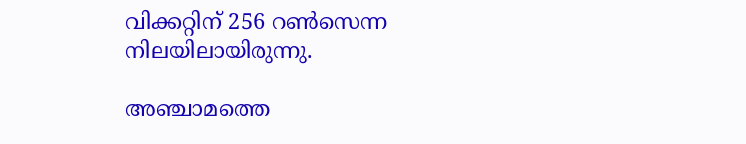വിക്കറ്റിന് 256 റണ്‍സെന്ന നിലയിലായിരുന്നു.

അഞ്ചാമത്തെ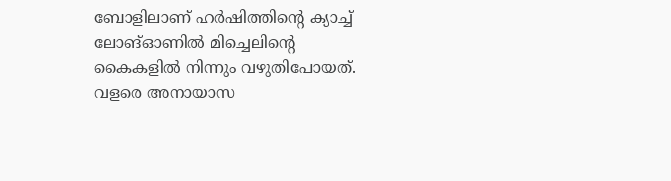ബോളിലാണ് ഹര്‍ഷിത്തിന്റെ ക്യാച്ച് ലോങ്ഓണില്‍ മിച്ചെലിന്റെ കൈകളില്‍ നിന്നും വഴുതിപോയത്. വളരെ അനായാസ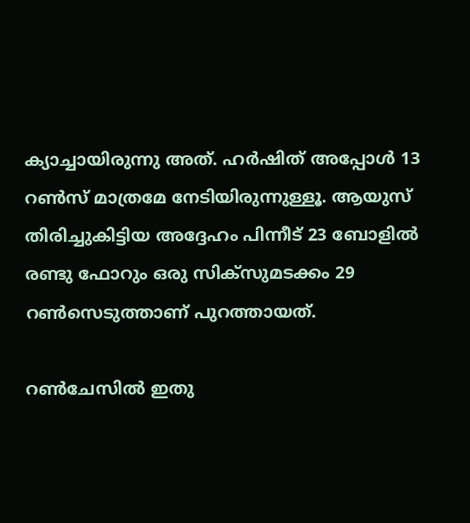ക്യാച്ചായിരുന്നു അത്. ഹര്‍ഷിത് അപ്പോള്‍ 13 റണ്‍സ് മാത്രമേ നേടിയിരുന്നുള്ളൂ. ആയുസ് തിരിച്ചുകിട്ടിയ അദ്ദേഹം പിന്നീട് 23 ബോളില്‍ രണ്ടു ഫോറും ഒരു സിക്‌സുമടക്കം 29 റണ്‍സെടുത്താണ് പുറത്തായത്.

റണ്‍ചേസില്‍ ഇതു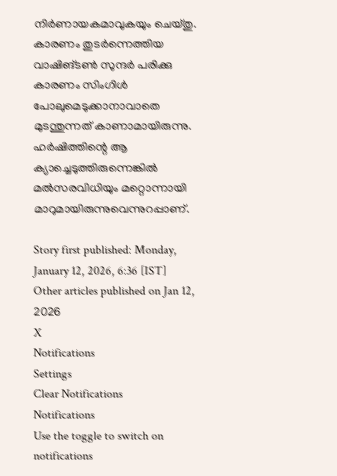നിര്‍ണായകമാവുകയും ചെയ്തു. കാരണം തുടര്‍ന്നെത്തിയ വാഷിങ്ടണ്‍ സുന്ദര്‍ പരിക്കു കാരണം സിംഗിള്‍ പോലുമെടുക്കാനാവാതെ മുടന്തുന്നത് കാണാമായിരുന്നു. ഹര്‍ഷിത്തിന്റെ ആ ക്യാച്ചെടുത്തിരുന്നെങ്കില്‍ മല്‍സരവിധിയും മറ്റൊന്നായി മാറുമായിരുന്നുവെന്നുറപ്പാണ്.

Story first published: Monday, January 12, 2026, 6:36 [IST]
Other articles published on Jan 12, 2026
X
Notifications
Settings
Clear Notifications
Notifications
Use the toggle to switch on notifications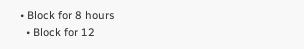• Block for 8 hours
  • Block for 12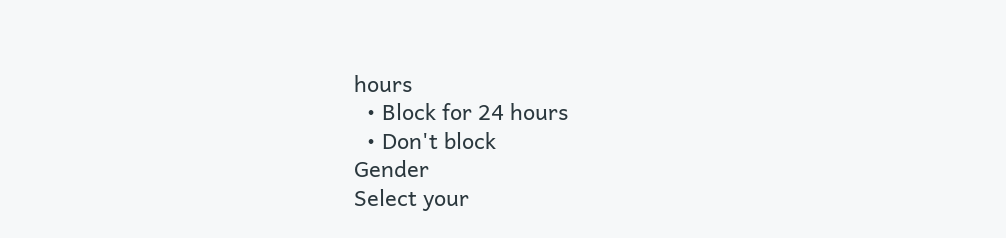hours
  • Block for 24 hours
  • Don't block
Gender
Select your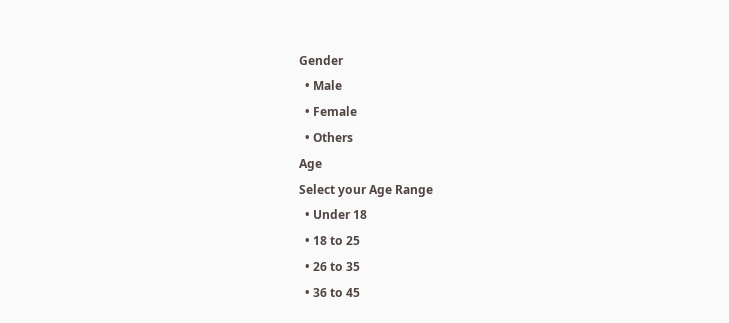Gender
  • Male
  • Female
  • Others
Age
Select your Age Range
  • Under 18
  • 18 to 25
  • 26 to 35
  • 36 to 45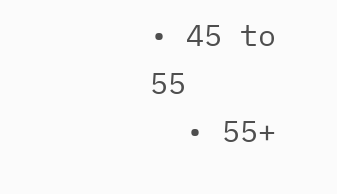• 45 to 55
  • 55+